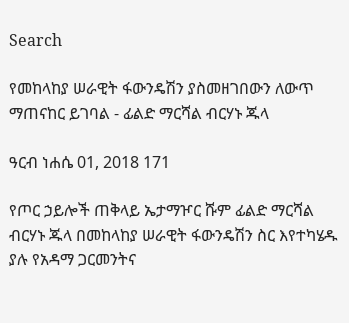Search

የመከላከያ ሠራዊት ፋውንዴሽን ያስመዘገበውን ለውጥ ማጠናከር ይገባል - ፊልድ ማርሻል ብርሃኑ ጁላ

ዓርብ ነሐሴ 01, 2018 171

የጦር ኃይሎች ጠቅላይ ኤታማዦር ሹም ፊልድ ማርሻል ብርሃኑ ጁላ በመከላከያ ሠራዊት ፋውንዴሽን ስር እየተካሄዱ ያሉ የአዳማ ጋርመንትና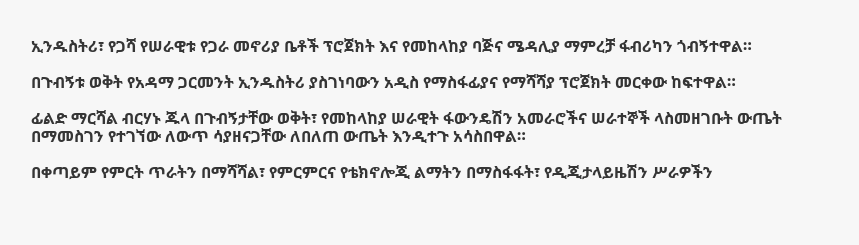ኢንዱስትሪ፣ የጋሻ የሠራዊቱ የጋራ መኖሪያ ቤቶች ፕሮጀክት እና የመከላከያ ባጅና ሜዳሊያ ማምረቻ ፋብሪካን ጎብኝተዋል።

በጉብኝቱ ወቅት የአዳማ ጋርመንት ኢንዱስትሪ ያስገነባውን አዲስ የማስፋፊያና የማሻሻያ ፕሮጀክት መርቀው ከፍተዋል።

ፊልድ ማርሻል ብርሃኑ ጁላ በጉብኝታቸው ወቅት፣ የመከላከያ ሠራዊት ፋውንዴሽን አመራሮችና ሠራተኞች ላስመዘገቡት ውጤት በማመስገን የተገኘው ለውጥ ሳያዘናጋቸው ለበለጠ ውጤት እንዲተጉ አሳስበዋል።

በቀጣይም የምርት ጥራትን በማሻሻል፣ የምርምርና የቴክኖሎጂ ልማትን በማስፋፋት፣ የዲጂታላይዜሽን ሥራዎችን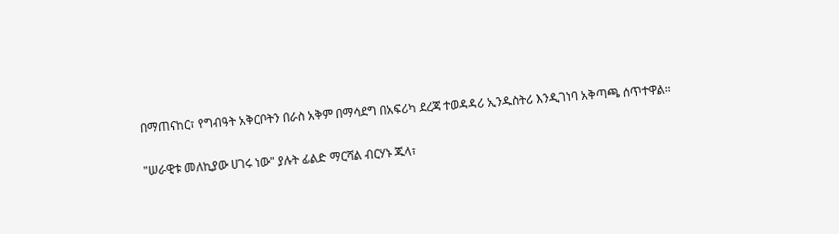በማጠናከር፣ የግብዓት አቅርቦትን በራስ አቅም በማሳደግ በአፍሪካ ደረጃ ተወዳዳሪ ኢንዱስትሪ እንዲገነባ አቅጣጫ ሰጥተዋል።

"ሠራዊቱ መለኪያው ሀገሩ ነው" ያሉት ፊልድ ማርሻል ብርሃኑ ጁላ፣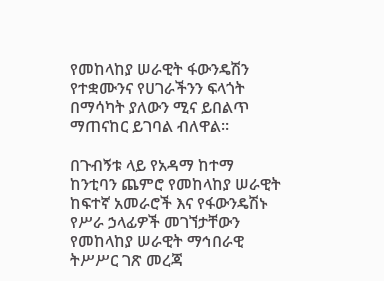የመከላከያ ሠራዊት ፋውንዴሽን የተቋሙንና የሀገራችንን ፍላጎት በማሳካት ያለውን ሚና ይበልጥ ማጠናከር ይገባል ብለዋል።

በጉብኝቱ ላይ የአዳማ ከተማ ከንቲባን ጨምሮ የመከላከያ ሠራዊት ከፍተኛ አመራሮች እና የፋውንዴሽኑ የሥራ ኃላፊዎች መገኘታቸውን የመከላከያ ሠራዊት ማኅበራዊ ትሥሥር ገጽ መረጃ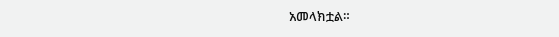አመላክቷል።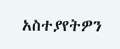አስተያየትዎን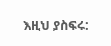እዚህ ያስፍሩ: